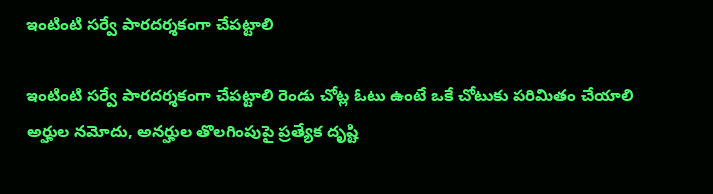ఇంటింటి సర్వే పారదర్శకంగా చేప‌ట్టాలి

ఇంటింటి సర్వే పారదర్శకంగా చేప‌ట్టాలి రెండు చోట్ల ఓటు ఉంటే ఒకే చోటుకు పరిమితం చేయాలి అర్హుల నమోదు, అనర్హుల తొలగింపుపై ప్రత్యేక దృష్టి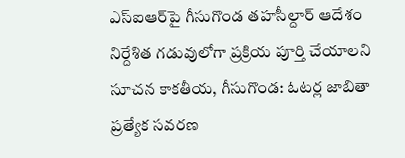ఎస్ఐఆర్‌పై గీసుగొండ త‌హసీల్దార్ ఆదేశం నిర్దేశిత గడువులోగా ప్రక్రియ పూర్తి చేయాలని సూచన కాకతీయ, గీసుగొండ: ఓటర్ల జాబితా ప్రత్యేక సవరణ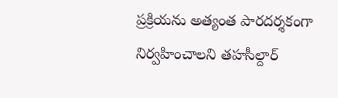ప్రక్రియను అత్యంత పారదర్శకంగా నిర్వహించాలని తహసీల్దార్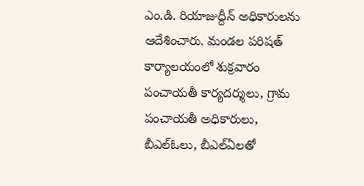ఎం.డి. రియాజుద్దీన్ అధికారులను ఆదేశించారు. మండల పరిషత్ కార్యాలయంలో శుక్రవారం పంచాయతీ కార్యదర్శులు, గ్రామ పంచాయతీ అధికారులు, బీఎల్‌ఓలు, బీఎల్‌ఏలతో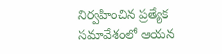నిర్వహించిన ప్రత్యేక సమావేశంలో ఆయన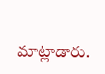మాట్లాడారు.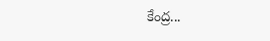కేంద్ర...